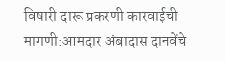विषारी दारू प्रकरणी कारवाईची मागणी:आमदार अंबादास दानवेंचे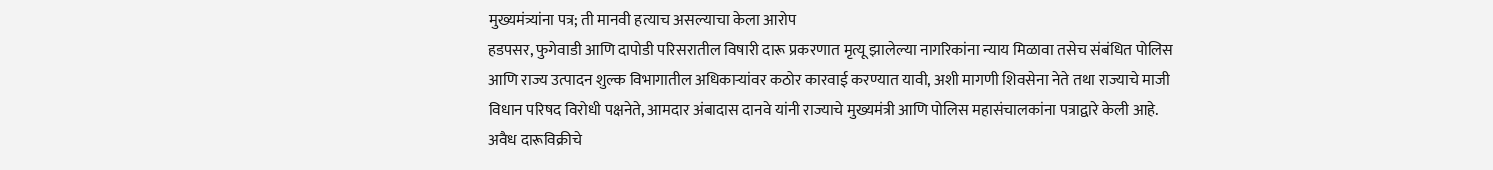मुख्यमंत्र्यांना पत्र; ती मानवी हत्याच असल्याचा केला आरोप
हडपसर, फुगेवाडी आणि दापोडी परिसरातील विषारी दारू प्रकरणात मृत्यू झालेल्या नागरिकांना न्याय मिळावा तसेच संबंधित पोलिस आणि राज्य उत्पादन शुल्क विभागातील अधिकाऱ्यांवर कठोर कारवाई करण्यात यावी, अशी मागणी शिवसेना नेते तथा राज्याचे माजी विधान परिषद विरोधी पक्षनेते, आमदार अंबादास दानवे यांनी राज्याचे मुख्यमंत्री आणि पोलिस महासंचालकांना पत्राद्वारे केली आहे. अवैध दारूविक्रीचे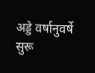अड्डे वर्षानुवर्षे सुरू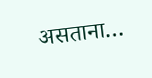असताना…